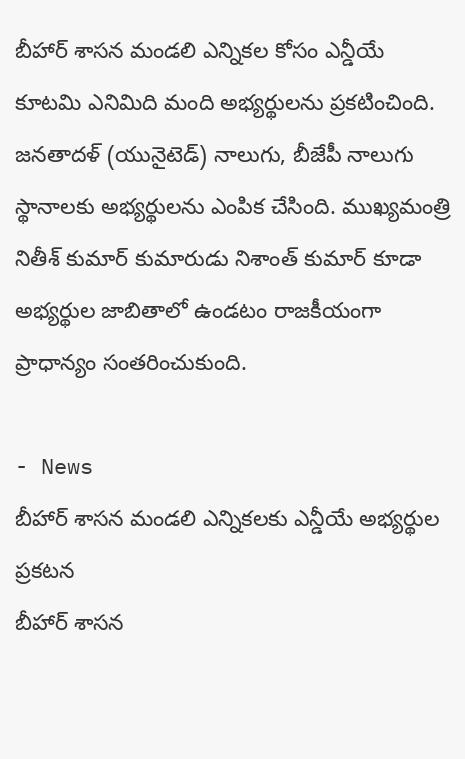బీహార్ శాసన మండలి ఎన్నికల కోసం ఎన్డీయే కూటమి ఎనిమిది మంది అభ్యర్థులను ప్రకటించింది. జనతాదళ్ (యునైటెడ్) నాలుగు, బీజేపీ నాలుగు స్థానాలకు అభ్యర్థులను ఎంపిక చేసింది. ముఖ్యమంత్రి నితీశ్ కుమార్ కుమారుడు నిశాంత్ కుమార్ కూడా అభ్యర్థుల జాబితాలో ఉండటం రాజకీయంగా ప్రాధాన్యం సంతరించుకుంది.

- News
బీహార్ శాసన మండలి ఎన్నికలకు ఎన్డీయే అభ్యర్థుల ప్రకటన
బీహార్ శాసన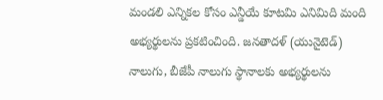మండలి ఎన్నికల కోసం ఎన్డీయే కూటమి ఎనిమిది మంది అభ్యర్థులను ప్రకటించింది. జనతాదళ్ (యునైటెడ్) నాలుగు, బీజేపీ నాలుగు స్థానాలకు అభ్యర్థులను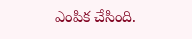ఎంపిక చేసింది.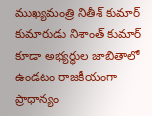ముఖ్యమంత్రి నితీశ్ కుమార్ కుమారుడు నిశాంత్ కుమార్ కూడా అభ్యర్థుల జాబితాలో ఉండటం రాజకీయంగా ప్రాధాన్యం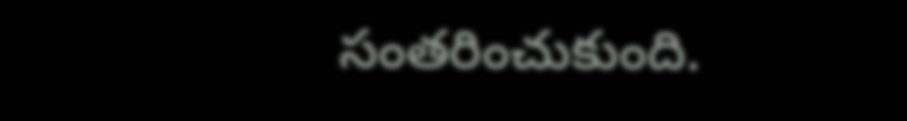సంతరించుకుంది.